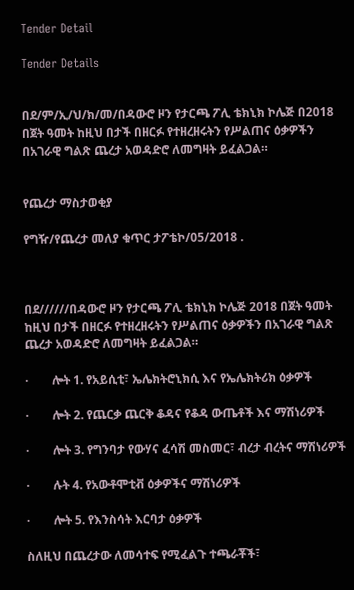Tender Detail

Tender Details


በደ/ም/ኢ/ህ/ክ/መ/በዳውሮ ዞን የታርጫ ፖሊ ቴክኒክ ኮሌጅ በ2018 በጀት ዓመት ከዚህ በታች በዘርፉ የተዘረዘሩትን የሥልጠና ዕቃዎችን በአገራዊ ግልጽ ጨረታ አወዳድሮ ለመግዛት ይፈልጋል።


የጨረታ ማስታወቂያ

የግዥ/የጨረታ መለያ ቁጥር ታፖቴኮ/05/2018 .



በደ//////በዳውሮ ዞን የታርጫ ፖሊ ቴክኒክ ኮሌጅ 2018 በጀት ዓመት ከዚህ በታች በዘርፉ የተዘረዘሩትን የሥልጠና ዕቃዎችን በአገራዊ ግልጽ ጨረታ አወዳድሮ ለመግዛት ይፈልጋል።

·        ሎት 1. የአይሲቲ፣ ኤሌክትሮኒክሲ እና የኤሌክትሪክ ዕቃዎች

·        ሎት 2. የጨርቃ ጨርቅ ቆዳና የቆዳ ውጤቶች እና ማሽነሪዎች

·        ሎት 3. የግንባታ የውሃና ፈሳሽ መስመር፣ ብረታ ብረትና ማሽነሪዎች

·        ሉት 4. የአውቶሞቲቭ ዕቃዎችና ማሽነሪዎች

·        ሎት 5. የእንስሳት እርባታ ዕቃዎች

ስለዚህ በጨረታው ለመሳተፍ የሚፈልጉ ተጫራቾች፣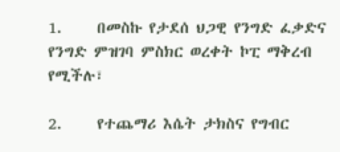1.     በመስኩ የታደሰ ህጋዊ የንግድ ፈቃድና የንግድ ምዝገባ ምስክር ወረቀት ኮፒ ማቅረብ የሚችሉ፣

2.     የተጨማሪ እሴት ታክስና የግብር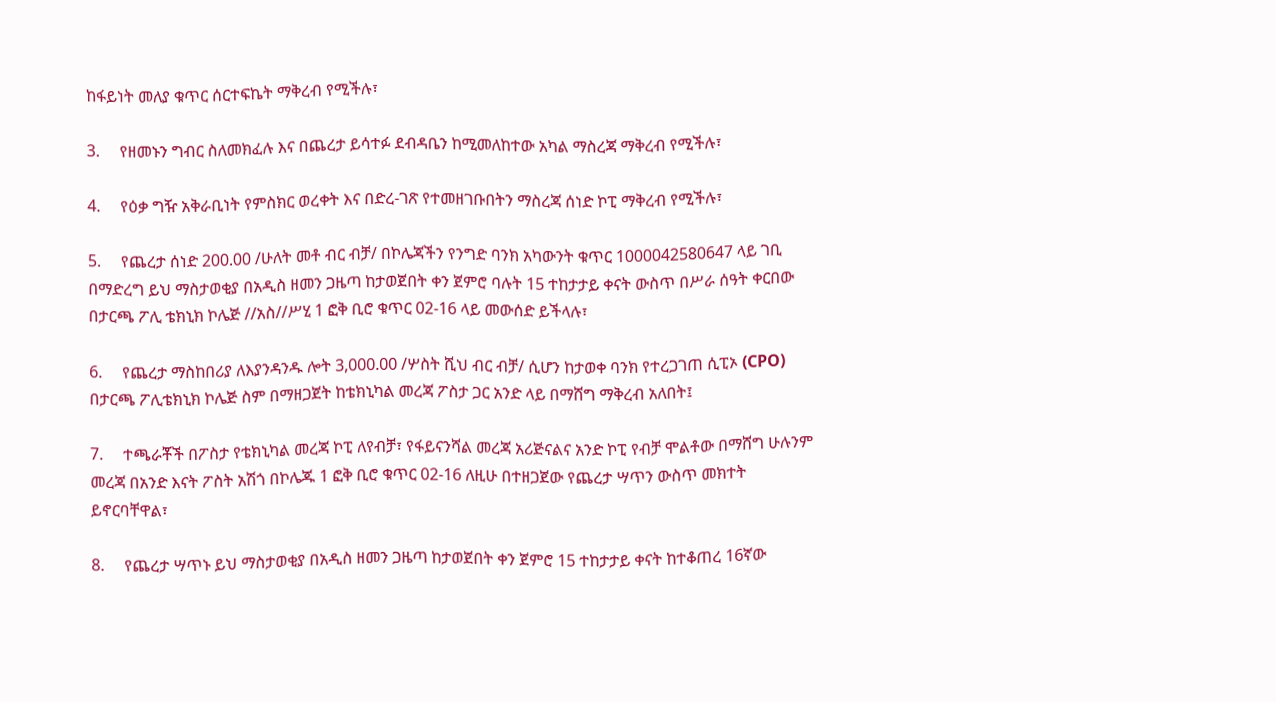ከፋይነት መለያ ቁጥር ሰርተፍኬት ማቅረብ የሚችሉ፣

3.     የዘመኑን ግብር ስለመክፈሉ እና በጨረታ ይሳተፉ ደብዳቤን ከሚመለከተው አካል ማስረጃ ማቅረብ የሚችሉ፣

4.     የዕቃ ግዥ አቅራቢነት የምስክር ወረቀት እና በድረ-ገጽ የተመዘገቡበትን ማስረጃ ሰነድ ኮፒ ማቅረብ የሚችሉ፣

5.     የጨረታ ሰነድ 200.00 /ሁለት መቶ ብር ብቻ/ በኮሌጃችን የንግድ ባንክ አካውንት ቁጥር 1000042580647 ላይ ገቢ በማድረግ ይህ ማስታወቂያ በአዲስ ዘመን ጋዜጣ ከታወጀበት ቀን ጀምሮ ባሉት 15 ተከታታይ ቀናት ውስጥ በሥራ ሰዓት ቀርበው በታርጫ ፖሊ ቴክኒክ ኮሌጅ //አስ//ሥሂ 1 ፎቅ ቢሮ ቁጥር 02-16 ላይ መውሰድ ይችላሉ፣

6.     የጨረታ ማስከበሪያ ለእያንዳንዱ ሎት 3,000.00 /ሦስት ሺህ ብር ብቻ/ ሲሆን ከታወቀ ባንክ የተረጋገጠ ሲፒኦ (CPO) በታርጫ ፖሊቴክኒክ ኮሌጅ ስም በማዘጋጀት ከቴክኒካል መረጃ ፖስታ ጋር አንድ ላይ በማሸግ ማቅረብ አለበት፤

7.     ተጫራቾች በፖስታ የቴክኒካል መረጃ ኮፒ ለየብቻ፣ የፋይናንሻል መረጃ አሪጅናልና አንድ ኮፒ የብቻ ሞልቶው በማሸግ ሁሉንም መረጃ በአንድ እናት ፖስት አሽጎ በኮሌጁ 1 ፎቅ ቢሮ ቁጥር 02-16 ለዚሁ በተዘጋጀው የጨረታ ሣጥን ውስጥ መክተት ይኖርባቸዋል፣

8.     የጨረታ ሣጥኑ ይህ ማስታወቂያ በአዲስ ዘመን ጋዜጣ ከታወጀበት ቀን ጀምሮ 15 ተከታታይ ቀናት ከተቆጠረ 16ኛው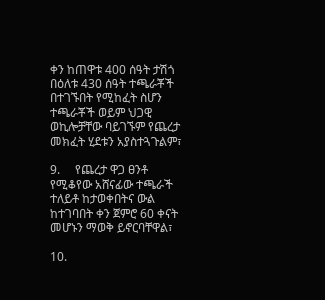ቀን ከጠዋቱ 400 ሰዓት ታሽጎ በዕለቱ 430 ሰዓት ተጫራቾች በተገኙበት የሚከፈት ስሆን ተጫራቾች ወይም ህጋዊ ወኪሎቻቸው ባይገኙም የጨረታ መክፈት ሂደቱን አያስተጓጉልም፣

9.     የጨረታ ዋጋ ፀንቶ የሚቆየው አሸናፊው ተጫራች ተለይቶ ከታወቀበትና ውል ከተገባበት ቀን ጀምሮ 60 ቀናት መሆኑን ማወቅ ይኖርባቸዋል፣

10.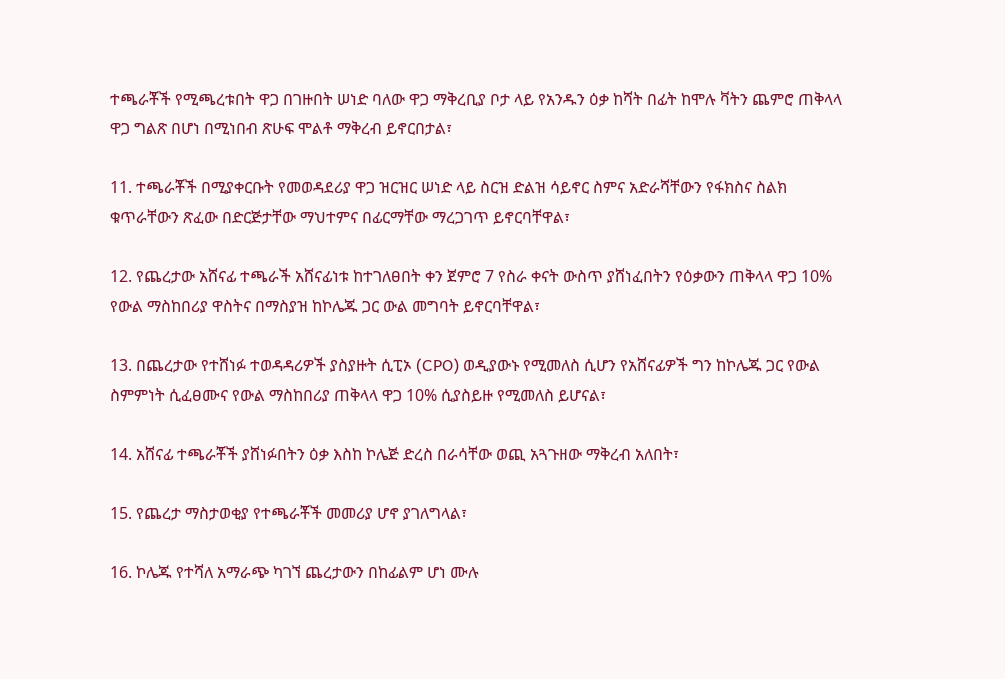ተጫራቾች የሚጫረቱበት ዋጋ በገዙበት ሠነድ ባለው ዋጋ ማቅረቢያ ቦታ ላይ የአንዱን ዕቃ ከሻት በፊት ከሞሉ ቫትን ጨምሮ ጠቅላላ ዋጋ ግልጽ በሆነ በሚነበብ ጽሁፍ ሞልቶ ማቅረብ ይኖርበታል፣

11. ተጫራቾች በሚያቀርቡት የመወዳደሪያ ዋጋ ዝርዝር ሠነድ ላይ ስርዝ ድልዝ ሳይኖር ስምና አድራሻቸውን የፋክስና ስልክ ቁጥራቸውን ጽፈው በድርጅታቸው ማህተምና በፊርማቸው ማረጋገጥ ይኖርባቸዋል፣

12. የጨረታው አሸናፊ ተጫራች አሸናፊነቱ ከተገለፀበት ቀን ጀምሮ 7 የስራ ቀናት ውስጥ ያሸነፈበትን የዕቃውን ጠቅላላ ዋጋ 10% የውል ማስከበሪያ ዋስትና በማስያዝ ከኮሌጁ ጋር ውል መግባት ይኖርባቸዋል፣

13. በጨረታው የተሸነፉ ተወዳዳሪዎች ያስያዙት ሲፒኦ (CPO) ወዲያውኑ የሚመለስ ሲሆን የአሸናፊዎች ግን ከኮሌጁ ጋር የውል ስምምነት ሲፈፀሙና የውል ማስከበሪያ ጠቅላላ ዋጋ 10% ሲያስይዙ የሚመለስ ይሆናል፣

14. አሸናፊ ተጫራቾች ያሸነፉበትን ዕቃ እስከ ኮሌጅ ድረስ በራሳቸው ወጪ አጓጉዘው ማቅረብ አለበት፣

15. የጨረታ ማስታወቂያ የተጫራቾች መመሪያ ሆኖ ያገለግላል፣

16. ኮሌጁ የተሻለ አማራጭ ካገኘ ጨረታውን በከፊልም ሆነ ሙሉ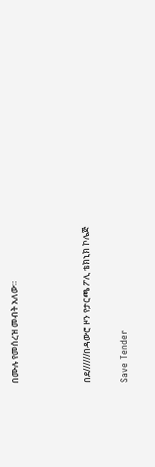በሙሉ የመሰረዝ መብት አለው።



በደ//////በዳውሮ ዞን የታርጫ ፖሊ ቴክኒክ ኮሌጅ

Save Tender